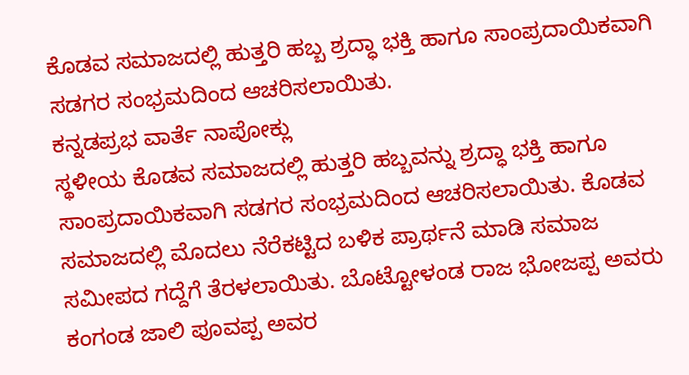ಕೊಡವ ಸಮಾಜದಲ್ಲಿ ಹುತ್ತರಿ ಹಬ್ಬ ಶ್ರದ್ಧಾ ಭಕ್ತಿ ಹಾಗೂ ಸಾಂಪ್ರದಾಯಿಕವಾಗಿ ಸಡಗರ ಸಂಭ್ರಮದಿಂದ ಆಚರಿಸಲಾಯಿತು.
ಕನ್ನಡಪ್ರಭ ವಾರ್ತೆ ನಾಪೋಕ್ಲು
ಸ್ಥಳೀಯ ಕೊಡವ ಸಮಾಜದಲ್ಲಿ ಹುತ್ತರಿ ಹಬ್ಬವನ್ನು ಶ್ರದ್ಧಾ ಭಕ್ತಿ ಹಾಗೂ ಸಾಂಪ್ರದಾಯಿಕವಾಗಿ ಸಡಗರ ಸಂಭ್ರಮದಿಂದ ಆಚರಿಸಲಾಯಿತು. ಕೊಡವ ಸಮಾಜದಲ್ಲಿ ಮೊದಲು ನೆರೆಕಟ್ಟಿದ ಬಳಿಕ ಪ್ರಾರ್ಥನೆ ಮಾಡಿ ಸಮಾಜ ಸಮೀಪದ ಗದ್ದೆಗೆ ತೆರಳಲಾಯಿತು. ಬೊಟ್ಟೋಳಂಡ ರಾಜ ಭೋಜಪ್ಪ ಅವರು ಕಂಗಂಡ ಜಾಲಿ ಪೂವಪ್ಪ ಅವರ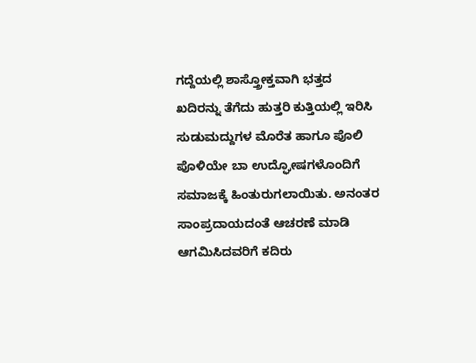ಗದ್ದೆಯಲ್ಲಿ ಶಾಸ್ತ್ರೋಕ್ತವಾಗಿ ಭತ್ತದ ಖದಿರನ್ನು ತೆಗೆದು ಹುತ್ತರಿ ಕುತ್ತಿಯಲ್ಲಿ ಇರಿಸಿ ಸುಡುಮದ್ದುಗಳ ಮೊರೆತ ಹಾಗೂ ಪೊಲಿ ಪೊಳಿಯೇ ಬಾ ಉದ್ಘೋಷಗಳೊಂದಿಗೆ ಸಮಾಜಕ್ಕೆ ಹಿಂತುರುಗಲಾಯಿತು. ಅನಂತರ ಸಾಂಪ್ರದಾಯದಂತೆ ಆಚರಣೆ ಮಾಡಿ ಆಗಮಿಸಿದವರಿಗೆ ಕದಿರು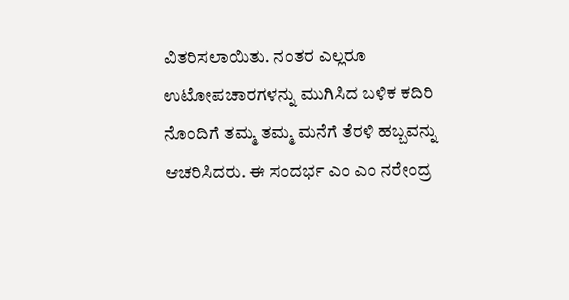ವಿತರಿಸಲಾಯಿತು. ನಂತರ ಎಲ್ಲರೂ ಉಟೋಪಚಾರಗಳನ್ನು ಮುಗಿಸಿದ ಬಳಿಕ ಕದಿರಿ ನೊಂದಿಗೆ ತಮ್ಮ ತಮ್ಮ ಮನೆಗೆ ತೆರಳಿ ಹಬ್ಬವನ್ನು ಆಚರಿಸಿದರು. ಈ ಸಂದರ್ಭ ಎಂ ಎಂ ನರೇಂದ್ರ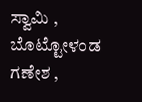ಸ್ವಾಮಿ , ಬೊಟ್ಟೋಳಂಡ ಗಣೇಶ ,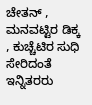ಚೇತನ್ , ಮನವಟ್ಟಿರ ಡಿಕ್ಕ , ಕುಚ್ಚೆಟಿರ ಸುಧಿ ಸೇರಿದಂತೆ ಇನ್ನಿತರರು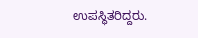ಉಪಸ್ಥಿತರಿದ್ದರು.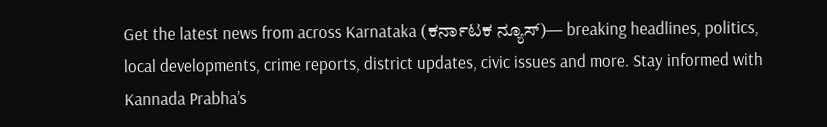Get the latest news from across Karnataka (ಕರ್ನಾಟಕ ನ್ಯೂಸ್)— breaking headlines, politics, local developments, crime reports, district updates, civic issues and more. Stay informed with Kannada Prabha’s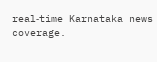real‑time Karnataka news coverage.